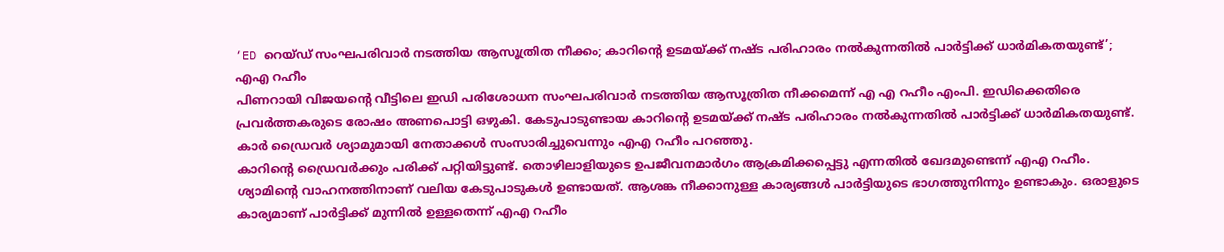‘ED റെയ്ഡ് സംഘപരിവാർ നടത്തിയ ആസൂത്രിത നീക്കം; കാറിന്റെ ഉടമയ്ക്ക് നഷ്ട പരിഹാരം നൽകുന്നതിൽ പാർട്ടിക്ക് ധാർമികതയുണ്ട്’; എഎ റഹീം
പിണറായി വിജയന്റെ വീട്ടിലെ ഇഡി പരിശോധന സംഘപരിവാർ നടത്തിയ ആസൂത്രിത നീക്കമെന്ന് എ എ റഹീം എംപി. ഇഡിക്കെതിരെ പ്രവർത്തകരുടെ രോഷം അണപൊട്ടി ഒഴുകി. കേടുപാടുണ്ടായ കാറിന്റെ ഉടമയ്ക്ക് നഷ്ട പരിഹാരം നൽകുന്നതിൽ പാർട്ടിക്ക് ധാർമികതയുണ്ട്. കാർ ഡ്രൈവർ ശ്യാമുമായി നേതാക്കൾ സംസാരിച്ചുവെന്നും എഎ റഹീം പറഞ്ഞു.
കാറിൻ്റെ ഡ്രൈവർക്കും പരിക്ക് പറ്റിയിട്ടുണ്ട്. തൊഴിലാളിയുടെ ഉപജീവനമാർഗം ആക്രമിക്കപ്പെട്ടു എന്നതിൽ ഖേദമുണ്ടെന്ന് എഎ റഹീം. ശ്യാമിൻ്റെ വാഹനത്തിനാണ് വലിയ കേടുപാടുകൾ ഉണ്ടായത്. ആശങ്ക നീക്കാനുള്ള കാര്യങ്ങൾ പാർട്ടിയുടെ ഭാഗത്തുനിന്നും ഉണ്ടാകും. ഒരാളുടെ കാര്യമാണ് പാർട്ടിക്ക് മുന്നിൽ ഉള്ളതെന്ന് എഎ റഹീം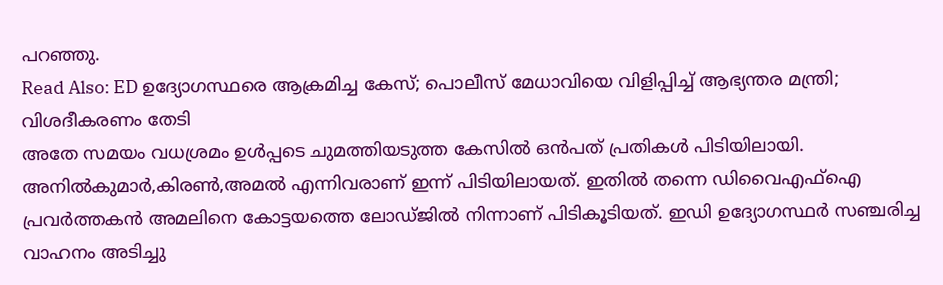പറഞ്ഞു.
Read Also: ED ഉദ്യോഗസ്ഥരെ ആക്രമിച്ച കേസ്; പൊലീസ് മേധാവിയെ വിളിപ്പിച്ച് ആഭ്യന്തര മന്ത്രി; വിശദീകരണം തേടി
അതേ സമയം വധശ്രമം ഉൾപ്പടെ ചുമത്തിയടുത്ത കേസിൽ ഒൻപത് പ്രതികൾ പിടിയിലായി. അനിൽകുമാർ,കിരൺ,അമൽ എന്നിവരാണ് ഇന്ന് പിടിയിലായത്. ഇതിൽ തന്നെ ഡിവൈഎഫ്ഐ പ്രവർത്തകൻ അമലിനെ കോട്ടയത്തെ ലോഡ്ജിൽ നിന്നാണ് പിടികൂടിയത്. ഇഡി ഉദ്യോഗസ്ഥർ സഞ്ചരിച്ച വാഹനം അടിച്ചു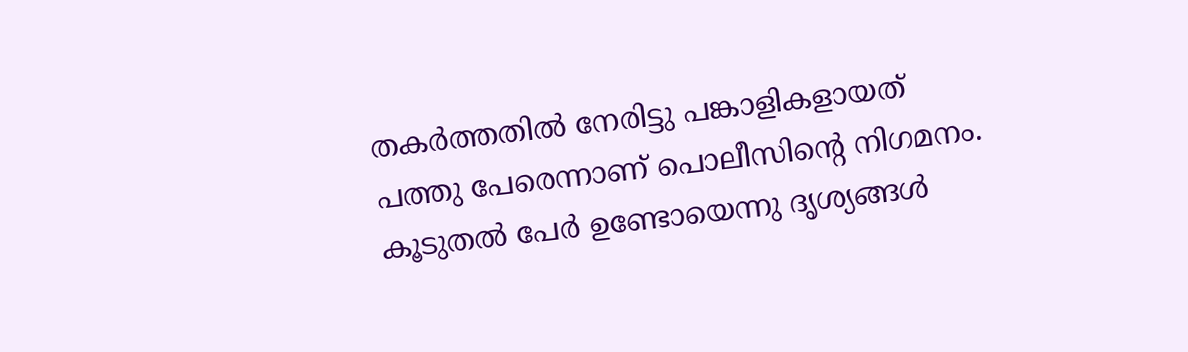തകർത്തതിൽ നേരിട്ടു പങ്കാളികളായത് പത്തു പേരെന്നാണ് പൊലീസിന്റെ നിഗമനം. കൂടുതൽ പേർ ഉണ്ടോയെന്നു ദൃശ്യങ്ങൾ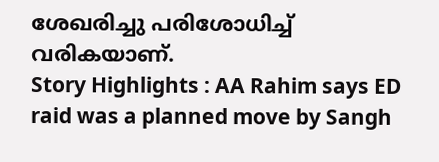ശേഖരിച്ചു പരിശോധിച്ച് വരികയാണ്.
Story Highlights : AA Rahim says ED raid was a planned move by Sangh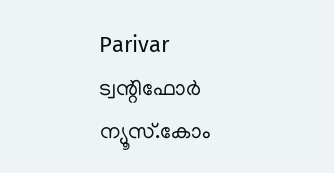Parivar
ട്വന്റിഫോർ ന്യൂസ്.കോം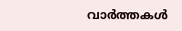വാർത്തകൾ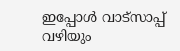ഇപ്പോൾ വാട്സാപ്പ് വഴിയും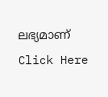ലഭ്യമാണ് Click Here